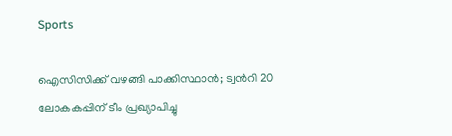Sports

ഐസിസിക്ക് വഴങ്ങി പാക്കിസ്ഥാന്‍; ട്വന്‍റി 20 ലോകകപ്പിന് ടീം പ്രഖ്യാപിച്ചു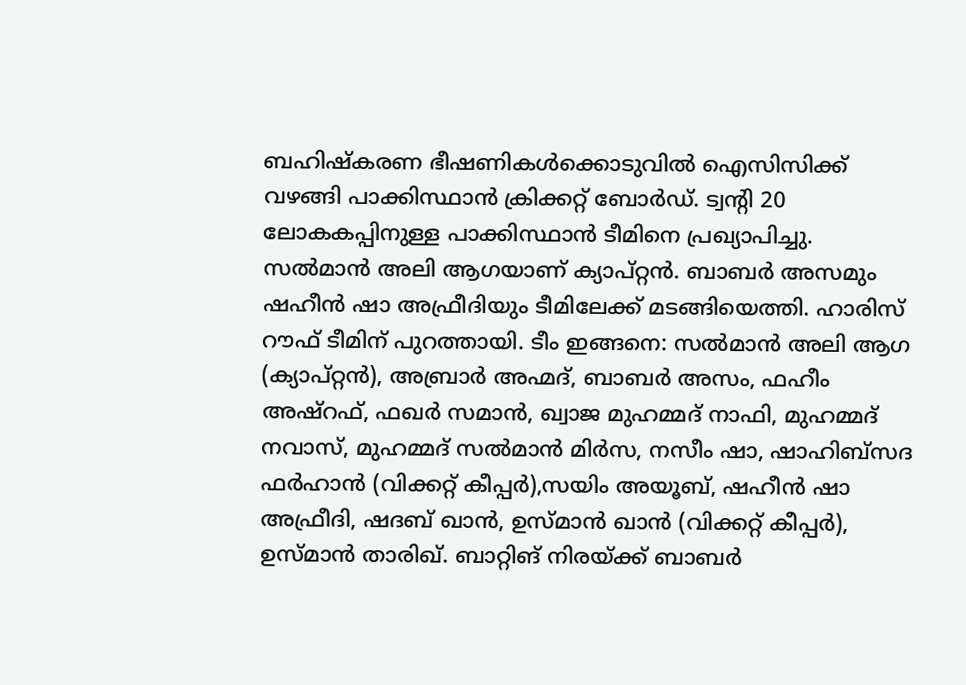ബഹിഷ്കരണ ഭീഷണികള്‍ക്കൊടുവില്‍ ഐസിസിക്ക് വഴങ്ങി പാക്കിസ്ഥാന്‍ ക്രിക്കറ്റ് ബോര്‍ഡ്. ട്വന്‍റി 20 ലോകകപ്പിനുള്ള പാക്കിസ്ഥാന്‍ ടീമിനെ പ്രഖ്യാപിച്ചു. സല്‍മാന്‍ അലി ആഗയാണ് ക്യാപ്റ്റന്‍. ബാബര്‍ അസമും ഷഹീന്‍ ഷാ അഫ്രീദിയും ടീമിലേക്ക് മടങ്ങിയെത്തി. ഹാരിസ് റൗഫ് ടീമിന് പുറത്തായി. ടീം ഇങ്ങനെ: സല്‍മാന്‍ അലി ആഗ (ക്യാപ്റ്റന്‍), അബ്രാര്‍ അഹ്മദ്, ബാബര്‍ അസം, ഫഹീം അഷ്റഫ്, ഫഖര്‍ സമാന്‍, ഖ്വാജ മുഹമ്മദ് നാഫി, മുഹമ്മദ് നവാസ്, മുഹമ്മദ് സല്‍മാന്‍ മിര്‍സ, നസീം ഷാ, ഷാഹിബ്സദ ഫര്‍ഹാന്‍ (വിക്കറ്റ് കീപ്പര്‍),സയിം അയൂബ്, ഷഹീന്‍ ഷാ അഫ്രീദി, ഷദബ് ഖാന്‍, ഉസ്മാന്‍ ഖാന്‍ (വിക്കറ്റ് കീപ്പര്‍), ഉസ്മാന്‍ താരിഖ്. ബാറ്റിങ് നിരയ്ക്ക് ബാബര്‍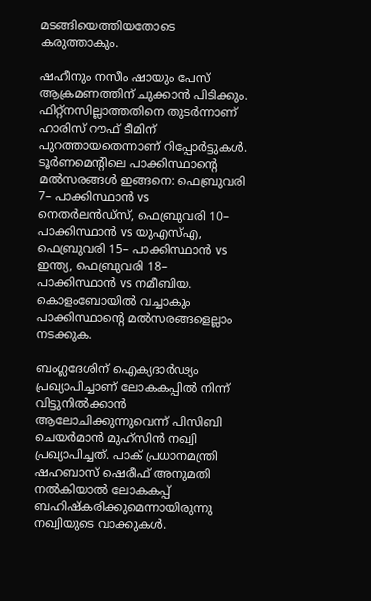മടങ്ങിയെത്തിയതോടെ കരുത്താകും.

ഷഹീനും നസീം ഷായും പേസ് ആക്രമണത്തിന് ചുക്കാന്‍ പിടിക്കും. ഫിറ്റ്നസില്ലാത്തതിനെ തുടര്‍ന്നാണ്  ഹാരിസ് റൗഫ് ടീമിന് പുറത്തായതെന്നാണ് റിപ്പോര്‍ട്ടുകള്‍.  ടൂര്‍ണമെന്‍റിലെ പാക്കിസ്ഥാന്‍റെ മല്‍സരങ്ങള്‍ ഇങ്ങനെ: ഫെബ്രുവരി 7– പാക്കിസ്ഥാന്‍ vs നെതര്‍ലന്‍ഡ്സ്, ഫെബ്രുവരി 10– പാക്കിസ്ഥാന്‍ vs യുഎസ്എ, ഫെബ്രുവരി 15– പാക്കിസ്ഥാന്‍ vs ഇന്ത്യ, ഫെബ്രുവരി 18– പാക്കിസ്ഥാന്‍ vs നമീബിയ. കൊളംബോയില്‍ വച്ചാകും പാക്കിസ്ഥാന്‍റെ മല്‍സരങ്ങളെല്ലാം നടക്കുക.

ബംഗ്ലദേശിന് ഐക്യദാര്‍ഢ്യം പ്രഖ്യാപിച്ചാണ് ലോകകപ്പില്‍ നിന്ന് വിട്ടുനില്‍ക്കാന്‍ ആലോചിക്കുന്നുവെന്ന് പിസിബി ചെയര്‍മാന്‍ മുഹ്സിന്‍ നഖ്വി പ്രഖ്യാപിച്ചത്. പാക് പ്രധാനമന്ത്രി ഷഹബാസ് ഷെരീഫ് അനുമതി നല്‍കിയാല്‍ ലോകകപ്പ് ബഹിഷ്കരിക്കുമെന്നായിരുന്നു നഖ്വിയുടെ വാക്കുകള്‍.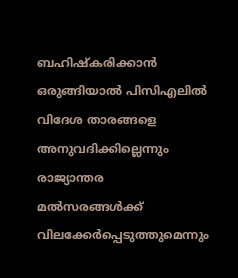ബഹിഷ്കരിക്കാന്‍ ഒരുങ്ങിയാല്‍ പിസിഎലില്‍ വിദേശ താരങ്ങളെ അനുവദിക്കില്ലെന്നും രാജ്യാന്തര മല്‍സരങ്ങള്‍ക്ക് വിലക്കേര്‍പ്പെടുത്തുമെന്നും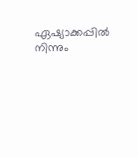ഏഷ്യാക്കപ്പില്‍ നിന്നും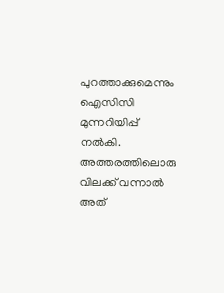പുറത്താക്കുമെന്നും ഐസിസി മുന്നറിയിപ്പ് നല്‍കി. അത്തരത്തിലൊരു വിലക്ക് വന്നാല്‍ അത്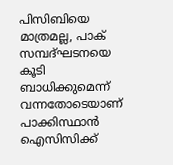പിസിബിയെ മാത്രമല്ല, പാക് സമ്പദ്ഘടനയെ കൂടി ബാധിക്കുമെന്ന് വന്നതോടെയാണ് പാക്കിസ്ഥാന്‍ ഐസിസിക്ക്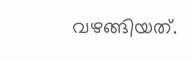വഴങ്ങിയത്.